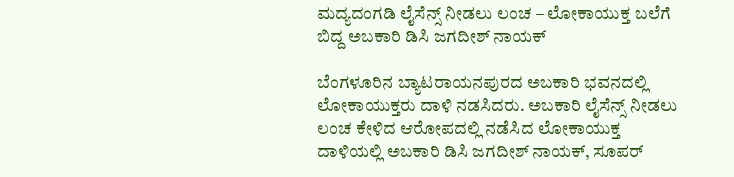ಮದ್ಯದಂಗಡಿ ಲೈಸೆನ್ಸ್ ನೀಡಲು ಲಂಚ – ಲೋಕಾಯುಕ್ತ ಬಲೆಗೆ ಬಿದ್ದ ಅಬಕಾರಿ ಡಿಸಿ ಜಗದೀಶ್ ನಾಯಕ್

ಬೆಂಗಳೂರಿನ ಬ್ಯಾಟರಾಯನಪುರದ ಅಬಕಾರಿ ಭವನದಲ್ಲಿ ಲೋಕಾಯುಕ್ತರು ದಾಳಿ ನಡಸಿದರು. ಅಬಕಾರಿ ಲೈಸೆನ್ಸ್ ನೀಡಲು ಲಂಚ ಕೇಳಿದ ಆರೋಪದಲ್ಲಿ ನಡೆಸಿದ ಲೋಕಾಯುಕ್ತ ದಾಳಿಯಲ್ಲಿ ಅಬಕಾರಿ ಡಿಸಿ ಜಗದೀಶ್ ನಾಯಕ್, ಸೂಪರ್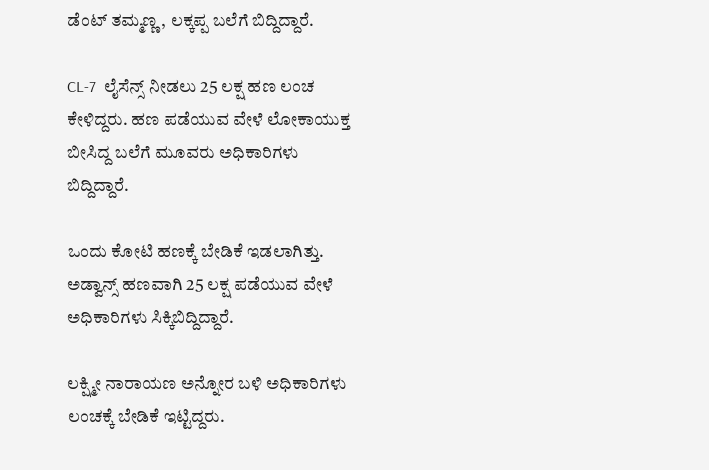ಡೆಂಟ್ ತಮ್ಮಣ್ಣ, ಲಕ್ಕಪ್ಪ ಬಲೆಗೆ ಬಿದ್ದಿದ್ದಾರೆ.

CL-7  ಲೈಸೆನ್ಸ್ ನೀಡಲು 25 ಲಕ್ಷ ಹಣ ಲಂಚ ಕೇಳಿದ್ದರು. ಹಣ ಪಡೆಯುವ ವೇಳೆ ಲೋಕಾಯುಕ್ತ ಬೀಸಿದ್ದ ಬಲೆಗೆ ಮೂವರು ಅಧಿಕಾರಿಗಳು ಬಿದ್ದಿದ್ದಾರೆ.

ಒಂದು ಕೋಟಿ ಹಣಕ್ಕೆ ಬೇಡಿಕೆ ಇಡಲಾಗಿತ್ತು. ಅಡ್ವಾನ್ಸ್ ಹಣವಾಗಿ 25 ಲಕ್ಷ ಪಡೆಯುವ ವೇಳೆ ಅಧಿಕಾರಿಗಳು ಸಿಕ್ಕಿಬಿದ್ದಿದ್ದಾರೆ.

ಲಕ್ಷ್ಮೀ ನಾರಾಯಣ ಅನ್ನೋರ ಬಳಿ ಅಧಿಕಾರಿಗಳು ಲಂಚಕ್ಕೆ ಬೇಡಿಕೆ ಇಟ್ಟಿದ್ದರು.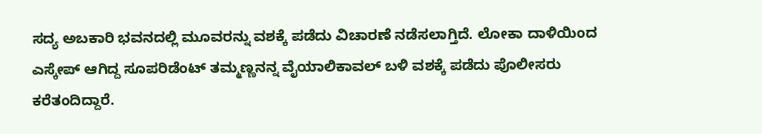ಸದ್ಯ ಅಬಕಾರಿ ಭವನದಲ್ಲಿ ಮೂವರನ್ನು ವಶಕ್ಕೆ ಪಡೆದು ವಿಚಾರಣೆ ನಡೆಸಲಾಗ್ತಿದೆ. ಲೋಕಾ ದಾಳಿಯಿಂದ ಎಸ್ಕೇಪ್ ಆಗಿದ್ದ ಸೂಪರಿಡೆಂಟ್ ತಮ್ಮಣ್ಣ‌ನನ್ನ ವೈಯಾಲಿಕಾವಲ್ ಬಳಿ ವಶಕ್ಕೆ ಪಡೆದು ಪೊಲೀಸರು ಕರೆತಂದಿದ್ದಾರೆ.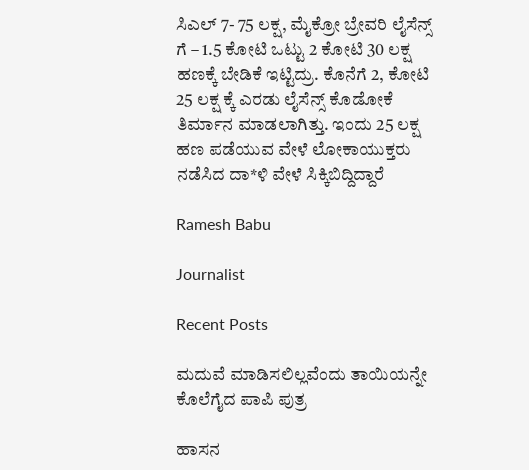ಸಿಎಲ್ 7- 75 ಲಕ್ಷ, ಮೈಕ್ರೋ ಬ್ರೇವರಿ ಲೈಸೆನ್ಸ್ ಗೆ – 1.5 ಕೋಟಿ ಒಟ್ಟು 2 ಕೋಟಿ 30 ಲಕ್ಷ ಹಣಕ್ಕೆ ಬೇಡಿಕೆ ಇಟ್ಟಿದ್ರು. ಕೊನೆಗೆ 2, ಕೋಟಿ 25 ಲಕ್ಷ ಕ್ಕೆ ಎರಡು ಲೈಸೆನ್ಸ್ ಕೊಡೋಕೆ ತಿರ್ಮಾನ ಮಾಡಲಾಗಿತ್ತು. ಇಂದು 25 ಲಕ್ಷ ಹಣ ಪಡೆಯುವ ವೇಳೆ ಲೋಕಾಯುಕ್ತರು ನಡೆಸಿದ ದಾ*ಳಿ ವೇಳೆ ಸಿಕ್ಕಿಬಿದ್ದಿದ್ದಾರೆ

Ramesh Babu

Journalist

Recent Posts

ಮದುವೆ ಮಾಡಿಸಲಿಲ್ಲವೆಂದು ತಾಯಿಯನ್ನೇ ಕೊಲೆಗೈದ ಪಾಪಿ ಪುತ್ರ

ಹಾಸನ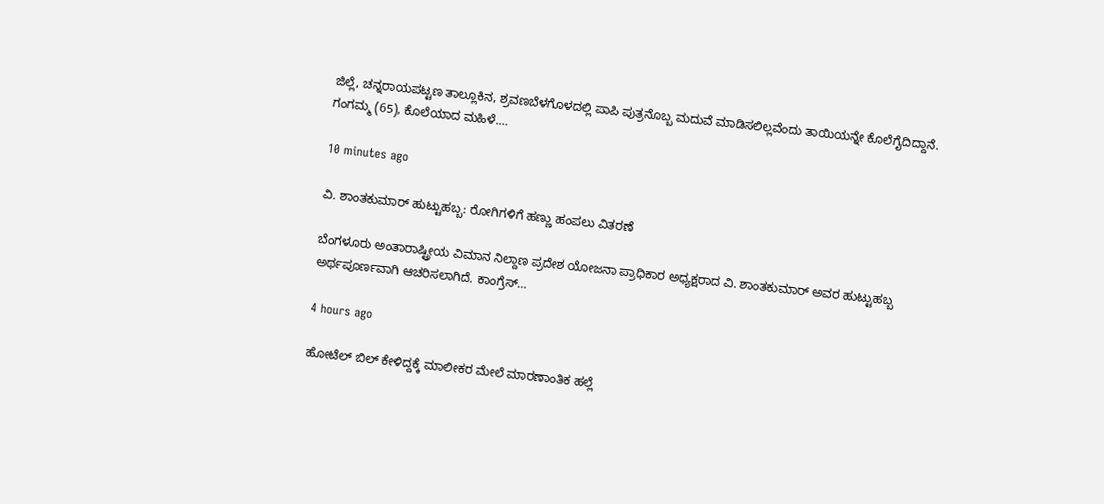ಜಿಲ್ಲೆ, ಚನ್ನರಾಯಪಟ್ಟಣ ತಾಲ್ಲೂಕಿನ, ಶ್ರವಣಬೆಳಗೊಳದಲ್ಲಿ ಪಾಪಿ ಪುತ್ರನೊಬ್ಬ ಮದುವೆ ಮಾಡಿಸಲಿಲ್ಲವೆಂದು ತಾಯಿಯನ್ನೇ ಕೊಲೆಗೈದಿದ್ದಾನೆ. ಗಂಗಮ್ಮ (65), ಕೊಲೆಯಾದ ಮಹಿಳೆ.…

10 minutes ago

ವಿ. ಶಾಂತಕುಮಾರ್ ಹುಟ್ಟುಹಬ್ಬ: ರೋಗಿಗಳಿಗೆ ಹಣ್ಣು ಹಂಪಲು ವಿತರಣೆ

ಬೆಂಗಳೂರು ಅಂತಾರಾಷ್ಟ್ರೀಯ ವಿಮಾನ ನಿಲ್ದಾಣ ಪ್ರದೇಶ ಯೋಜನಾ ಪ್ರಾಧಿಕಾರ ಅಧ್ಯಕ್ಷರಾದ ವಿ. ಶಾಂತಕುಮಾರ್ ಅವರ ಹುಟ್ಟುಹಬ್ಬ ಅರ್ಥಪೂರ್ಣವಾಗಿ ಆಚರಿಸಲಾಗಿದೆ. ಕಾಂಗ್ರೆಸ್…

4 hours ago

ಹೋಟೆಲ್ ಬಿಲ್ ಕೇಳಿದ್ದಕ್ಕೆ ಮಾಲೀಕರ ಮೇಲೆ ಮಾರಣಾಂತಿಕ ಹಲ್ಲೆ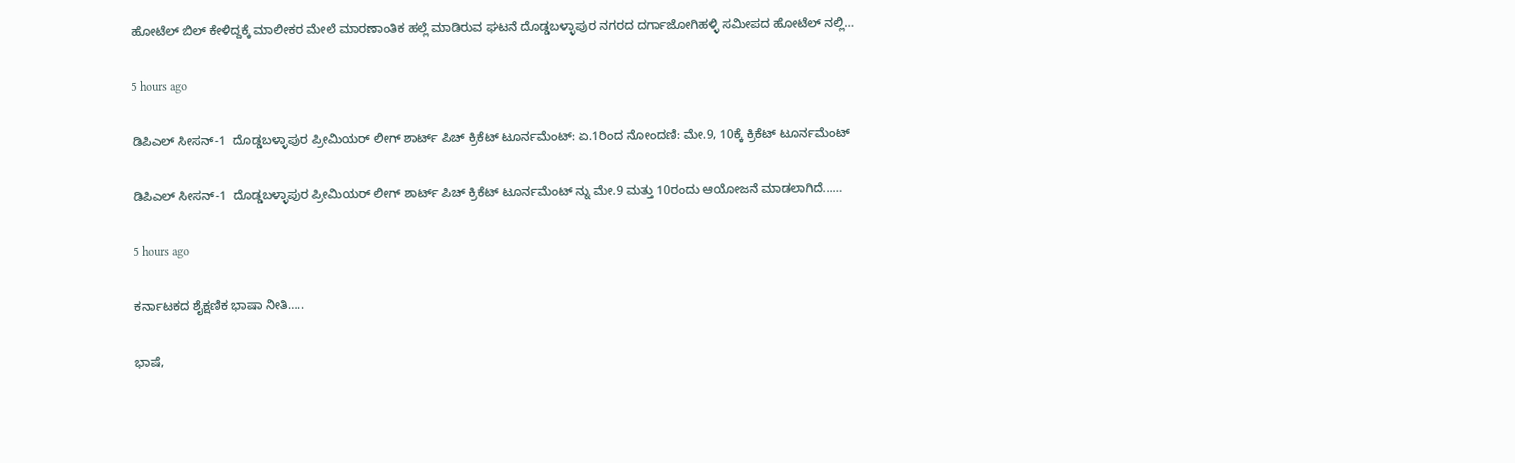ಹೋಟೆಲ್ ಬಿಲ್ ಕೇಳಿದ್ದಕ್ಕೆ ಮಾಲೀಕರ ಮೇಲೆ ಮಾರಣಾಂತಿಕ ಹಲ್ಲೆ ಮಾಡಿರುವ ಘಟನೆ ದೊಡ್ಡಬಳ್ಳಾಪುರ ನಗರದ ದರ್ಗಾಜೋಗಿಹಳ್ಳಿ ಸಮೀಪದ ಹೋಟೆಲ್ ನಲ್ಲಿ…

5 hours ago

ಡಿಪಿಎಲ್ ಸೀಸನ್-1  ದೊಡ್ಡಬಳ್ಳಾಪುರ ಪ್ರೀಮಿಯರ್ ಲೀಗ್ ಶಾರ್ಟ್ ಪಿಚ್ ಕ್ರಿಕೆಟ್ ಟೂರ್ನಮೆಂಟ್: ಏ.1ರಿಂದ ನೋಂದಣಿ: ಮೇ.9, 10ಕ್ಕೆ ಕ್ರಿಕೆಟ್ ಟೂರ್ನಮೆಂಟ್

ಡಿಪಿಎಲ್ ಸೀಸನ್-1  ದೊಡ್ಡಬಳ್ಳಾಪುರ ಪ್ರೀಮಿಯರ್ ಲೀಗ್ ಶಾರ್ಟ್ ಪಿಚ್ ಕ್ರಿಕೆಟ್ ಟೂರ್ನಮೆಂಟ್ ನ್ನು ಮೇ.9 ಮತ್ತು 10ರಂದು ಆಯೋಜನೆ ಮಾಡಲಾಗಿದೆ...…

5 hours ago

ಕರ್ನಾಟಕದ ಶೈಕ್ಷಣಿಕ ಭಾಷಾ ನೀತಿ…..

ಭಾಷೆ,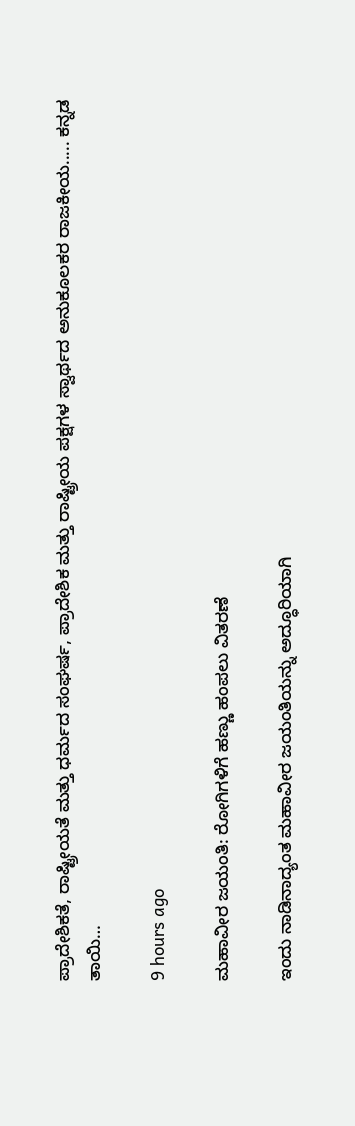ಪ್ರಾದೇಶಿಕತೆ, ರಾಷ್ಟ್ರೀಯತೆ ಮತ್ತು ಧರ್ಮದ ಸಂಘರ್ಷ, ಪ್ರಾದೇಶಿಕ ಮತ್ತು ರಾಷ್ಟ್ರೀಯ ಪಕ್ಷಗಳ ಸ್ವಾರ್ಥದ ಅನುಕೂಲಕರ ರಾಜಕೀಯ..... ಕನ್ನಡ ತಾಯಿ…

9 hours ago

ಮಹಾವೀರ ಜಯಂತಿ: ರೋಗಿಗಳಿಗೆ ಹಣ್ಣು ಹಂಪಲು ವಿತರಣೆ

ಇಂದು ನಾಡಿನಾದ್ಯಂತ ಮಹಾವೀರ ಜಯಂತಿಯನ್ನು ಅದ್ಧೂರಿಯಾಗಿ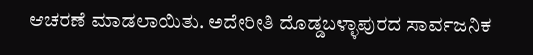ಆಚರಣೆ ಮಾಡಲಾಯಿತು. ಅದೇರೀತಿ ದೊಡ್ಡಬಳ್ಳಾಪುರದ ಸಾರ್ವಜನಿಕ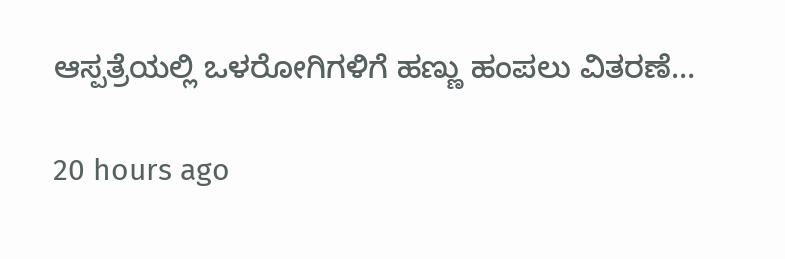ಆಸ್ಪತ್ರೆಯಲ್ಲಿ ಒಳರೋಗಿಗಳಿಗೆ ಹಣ್ಣು ಹಂಪಲು ವಿತರಣೆ…

20 hours ago